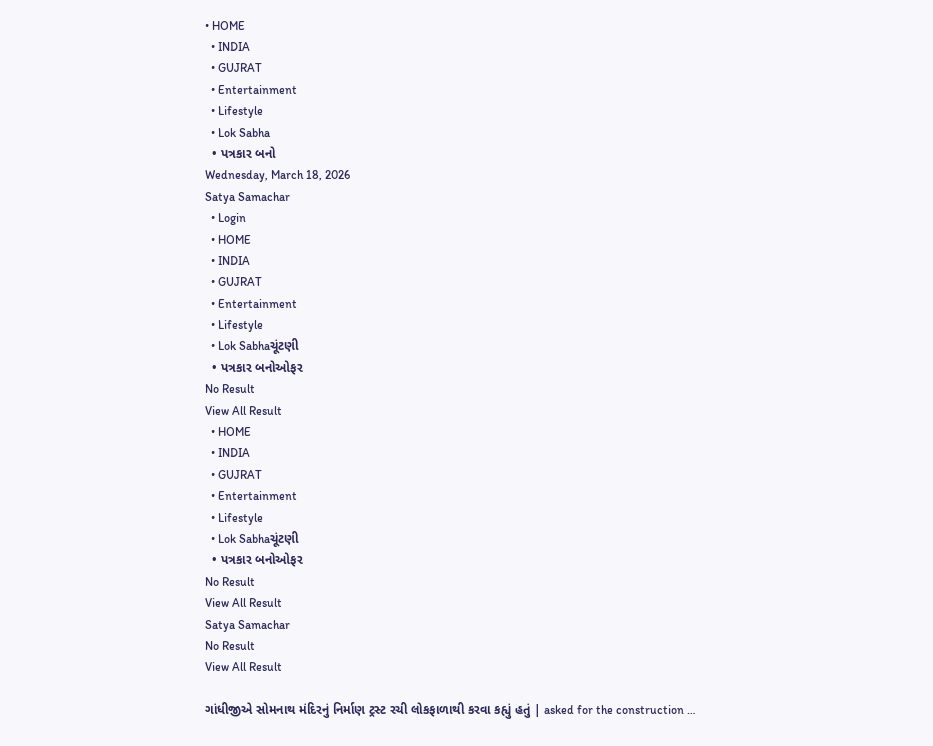• HOME
  • INDIA
  • GUJRAT
  • Entertainment
  • Lifestyle
  • Lok Sabha
  • પત્રકાર બનો
Wednesday, March 18, 2026
Satya Samachar
  • Login
  • HOME
  • INDIA
  • GUJRAT
  • Entertainment
  • Lifestyle
  • Lok Sabhaચૂંટણી
  • પત્રકાર બનોઓફર
No Result
View All Result
  • HOME
  • INDIA
  • GUJRAT
  • Entertainment
  • Lifestyle
  • Lok Sabhaચૂંટણી
  • પત્રકાર બનોઓફર
No Result
View All Result
Satya Samachar
No Result
View All Result

ગાંધીજીએ સોમનાથ મંદિરનું નિર્માણ ટ્રસ્ટ રચી લોકફાળાથી કરવા કહ્યું હતું | asked for the construction …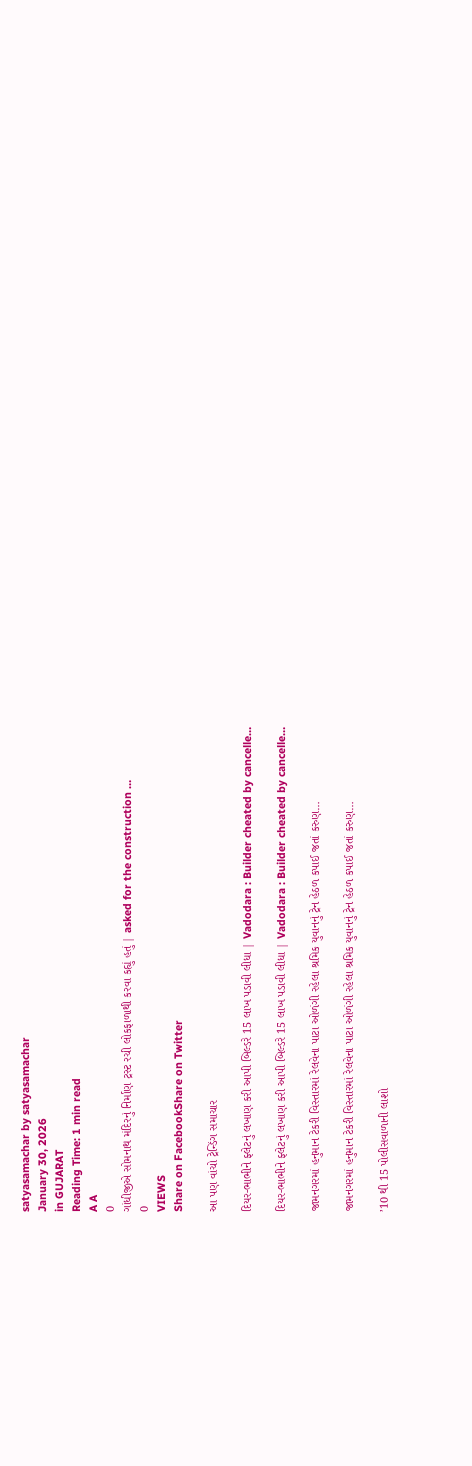satyasamachar by satyasamachar
January 30, 2026
in GUJARAT
Reading Time: 1 min read
A A
0
ગાંધીજીએ સોમનાથ મંદિરનું નિર્માણ ટ્રસ્ટ રચી લોકફાળાથી કરવા કહ્યું હતું | asked for the construction …
0
VIEWS
Share on FacebookShare on Twitter

આ પણ વાંચો ટ્રેન્ડિંગ સમાચાર

દિયર-ભાભીને ફ્લેટનું લખાણ કરી આપી બિલ્ડરે 15 લાખ પડાવી લીધા | Vadodara : Builder cheated by cancelle…

દિયર-ભાભીને ફ્લેટનું લખાણ કરી આપી બિલ્ડરે 15 લાખ પડાવી લીધા | Vadodara : Builder cheated by cancelle…

જામનગરમાં હનુમાન ટેકરી વિસ્તારમાં રેલવેના પાટા ઓળંગી રહેલા શ્રમિક યુવાનનું ટ્રેન હેઠળ કપાઈ જતાં કરુણ…

જામનગરમાં હનુમાન ટેકરી વિસ્તારમાં રેલવેના પાટા ઓળંગી રહેલા શ્રમિક યુવાનનું ટ્રેન હેઠળ કપાઈ જતાં કરુણ…

’10 થી 15 પોલીસવાળાની લાશો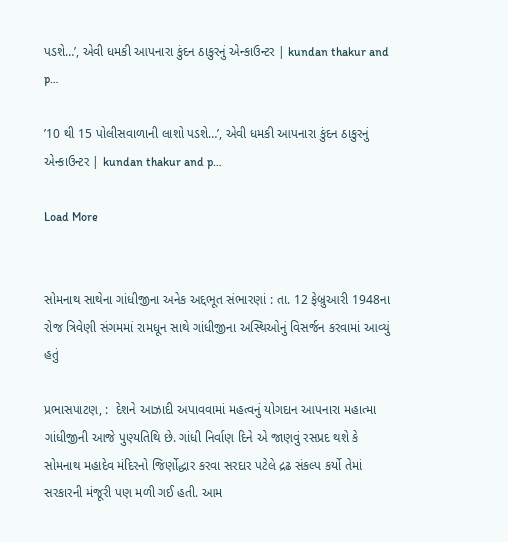પડશે…’, એવી ધમકી આપનારા કુંદન ઠાકુરનું એન્કાઉન્ટર | kundan thakur and p…

’10 થી 15 પોલીસવાળાની લાશો પડશે…’, એવી ધમકી આપનારા કુંદન ઠાકુરનું એન્કાઉન્ટર | kundan thakur and p…

Load More


સોમનાથ સાથેના ગાંધીજીના અનેક અદ્દભૂત સંભારણાં : તા. 12 ફેબ્રુઆરી 1948ના રોજ ત્રિવેણી સંગમમાં રામધૂન સાથે ગાંધીજીના અસ્થિઓનું વિસર્જન કરવામાં આવ્યું હતું

પ્રભાસપાટણ, :  દેશને આઝાદી અપાવવામાં મહત્વનું યોગદાન આપનારા મહાત્મા ગાંધીજીની આજે પુણ્યતિથિ છે. ગાંધી નિર્વાણ દિને એ જાણવું રસપ્રદ થશે કે સોમનાથ મહાદેવ મંદિરનો જિર્ણોદ્ધાર કરવા સરદાર પટેલે દ્રઢ સંકલ્પ કર્યો તેમાં સરકારની મંજૂરી પણ મળી ગઈ હતી. આમ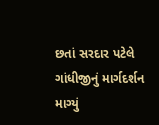છતાં સરદાર પટેલે ગાંધીજીનું માર્ગદર્શન માગ્યું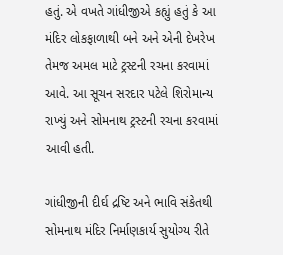હતું. એ વખતે ગાંધીજીએ કહ્યું હતું કે આ મંદિર લોકફાળાથી બને અને એની દેખરેખ તેમજ અમલ માટે ટ્રસ્ટની રચના કરવામાં આવે. આ સૂચન સરદાર પટેલે શિરોમાન્ય રાખ્યું અને સોમનાથ ટ્રસ્ટની રચના કરવામાં આવી હતી.

ગાંધીજીની દીર્ઘ દ્રષ્ટિ અને ભાવિ સંકેતથી સોમનાથ મંદિર નિર્માણકાર્ય સુયોગ્ય રીતે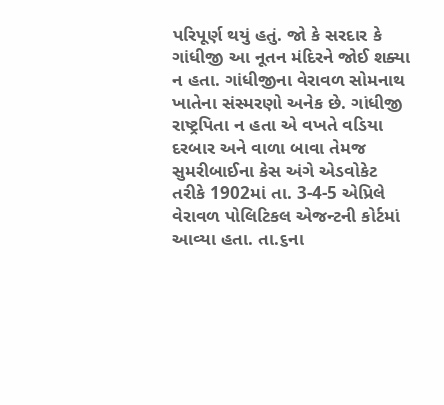પરિપૂર્ણ થયું હતું. જો કે સરદાર કે ગાંધીજી આ નૂતન મંદિરને જોઈ શક્યા ન હતા. ગાંધીજીના વેરાવળ સોમનાથ ખાતેના સંસ્મરણો અનેક છે. ગાંધીજી રાષ્ટ્રપિતા ન હતા એ વખતે વડિયા દરબાર અને વાળા બાવા તેમજ સુમરીબાઈના કેસ અંગે એડવોકેટ તરીકે 1902માં તા. 3-4-5 એપ્રિલે વેરાવળ પોલિટિકલ એજન્ટની કોર્ટમાં આવ્યા હતા. તા.૬ના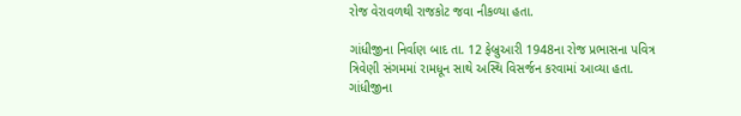રોજ વેરાવળથી રાજકોટ જવા નીકળ્યા હતા.

ગાંધીજીના નિર્વાણ બાદ તા. 12 ફેબ્રુઆરી 1948ના રોજ પ્રભાસના પવિત્ર ત્રિવેણી સંગમમાં રામધૂન સાથે અસ્થિ વિસર્જન કરવામાં આવ્યા હતા. ગાંધીજીના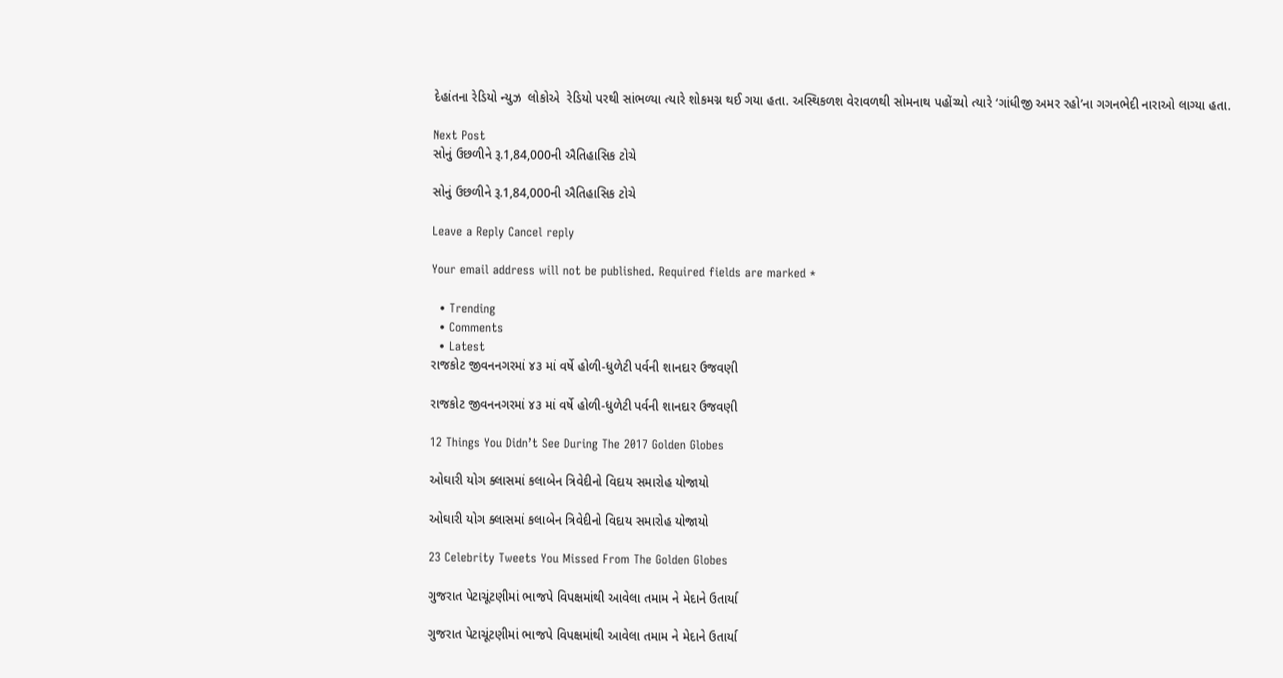દેહાંતના રેડિયો ન્યુઝ  લોકોએ  રેડિયો પરથી સાંભળ્યા ત્યારે શોકમગ્ન થઈ ગયા હતા. અસ્થિકળશ વેરાવળથી સોમનાથ પહોંચ્યો ત્યારે ‘ગાંધીજી અમર રહો’ના ગગનભેદી નારાઓ લાગ્યા હતા.

Next Post
સોનું ઉછળીને રૂ.1,84,000ની ઐતિહાસિક ટોચે

સોનું ઉછળીને રૂ.1,84,000ની ઐતિહાસિક ટોચે

Leave a Reply Cancel reply

Your email address will not be published. Required fields are marked *

  • Trending
  • Comments
  • Latest
રાજકોટ જીવનનગરમાં ૪૩ માં વર્ષે હોળી-ધુળેટી પર્વની શાનદાર ઉજવણી

રાજકોટ જીવનનગરમાં ૪૩ માં વર્ષે હોળી-ધુળેટી પર્વની શાનદાર ઉજવણી

12 Things You Didn’t See During The 2017 Golden Globes

ઓઘારી યોગ ક્લાસમાં કલાબેન ત્રિવેદીનો વિદાય સમારોહ યોજાયો

ઓઘારી યોગ ક્લાસમાં કલાબેન ત્રિવેદીનો વિદાય સમારોહ યોજાયો

23 Celebrity Tweets You Missed From The Golden Globes

ગુજરાત પેટાચૂંટણીમાં ભાજપે વિપક્ષમાંથી આવેલા તમામ ને મેદાને ઉતાર્યા

ગુજરાત પેટાચૂંટણીમાં ભાજપે વિપક્ષમાંથી આવેલા તમામ ને મેદાને ઉતાર્યા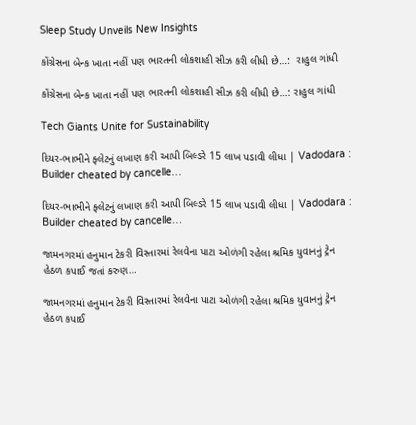Sleep Study Unveils New Insights

કોંગ્રેસના બેન્ક ખાતા નહીં પણ ભારતની લોકશાહી સીઝ કરી લીધી છે…:  રાહુલ ગાંધી

કોંગ્રેસના બેન્ક ખાતા નહીં પણ ભારતની લોકશાહી સીઝ કરી લીધી છે…: રાહુલ ગાંધી

Tech Giants Unite for Sustainability

દિયર-ભાભીને ફ્લેટનું લખાણ કરી આપી બિલ્ડરે 15 લાખ પડાવી લીધા | Vadodara : Builder cheated by cancelle…

દિયર-ભાભીને ફ્લેટનું લખાણ કરી આપી બિલ્ડરે 15 લાખ પડાવી લીધા | Vadodara : Builder cheated by cancelle…

જામનગરમાં હનુમાન ટેકરી વિસ્તારમાં રેલવેના પાટા ઓળંગી રહેલા શ્રમિક યુવાનનું ટ્રેન હેઠળ કપાઈ જતાં કરુણ…

જામનગરમાં હનુમાન ટેકરી વિસ્તારમાં રેલવેના પાટા ઓળંગી રહેલા શ્રમિક યુવાનનું ટ્રેન હેઠળ કપાઈ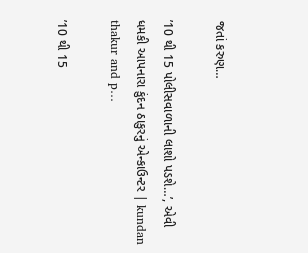જતાં કરુણ…

’10 થી 15 પોલીસવાળાની લાશો પડશે…’, એવી ધમકી આપનારા કુંદન ઠાકુરનું એન્કાઉન્ટર | kundan thakur and p…

’10 થી 15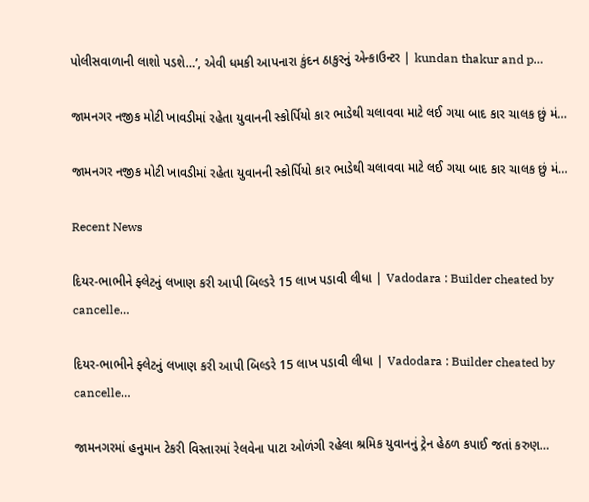પોલીસવાળાની લાશો પડશે…’, એવી ધમકી આપનારા કુંદન ઠાકુરનું એન્કાઉન્ટર | kundan thakur and p…

જામનગર નજીક મોટી ખાવડીમાં રહેતા યુવાનની સ્કોર્પિયો કાર ભાડેથી ચલાવવા માટે લઈ ગયા બાદ કાર ચાલક છું મં…

જામનગર નજીક મોટી ખાવડીમાં રહેતા યુવાનની સ્કોર્પિયો કાર ભાડેથી ચલાવવા માટે લઈ ગયા બાદ કાર ચાલક છું મં…

Recent News

દિયર-ભાભીને ફ્લેટનું લખાણ કરી આપી બિલ્ડરે 15 લાખ પડાવી લીધા | Vadodara : Builder cheated by cancelle…

દિયર-ભાભીને ફ્લેટનું લખાણ કરી આપી બિલ્ડરે 15 લાખ પડાવી લીધા | Vadodara : Builder cheated by cancelle…

જામનગરમાં હનુમાન ટેકરી વિસ્તારમાં રેલવેના પાટા ઓળંગી રહેલા શ્રમિક યુવાનનું ટ્રેન હેઠળ કપાઈ જતાં કરુણ…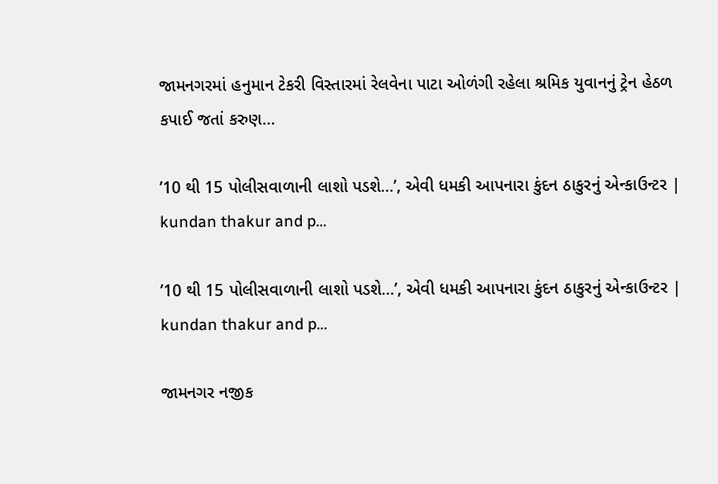જામનગરમાં હનુમાન ટેકરી વિસ્તારમાં રેલવેના પાટા ઓળંગી રહેલા શ્રમિક યુવાનનું ટ્રેન હેઠળ કપાઈ જતાં કરુણ…

’10 થી 15 પોલીસવાળાની લાશો પડશે…’, એવી ધમકી આપનારા કુંદન ઠાકુરનું એન્કાઉન્ટર | kundan thakur and p…

’10 થી 15 પોલીસવાળાની લાશો પડશે…’, એવી ધમકી આપનારા કુંદન ઠાકુરનું એન્કાઉન્ટર | kundan thakur and p…

જામનગર નજીક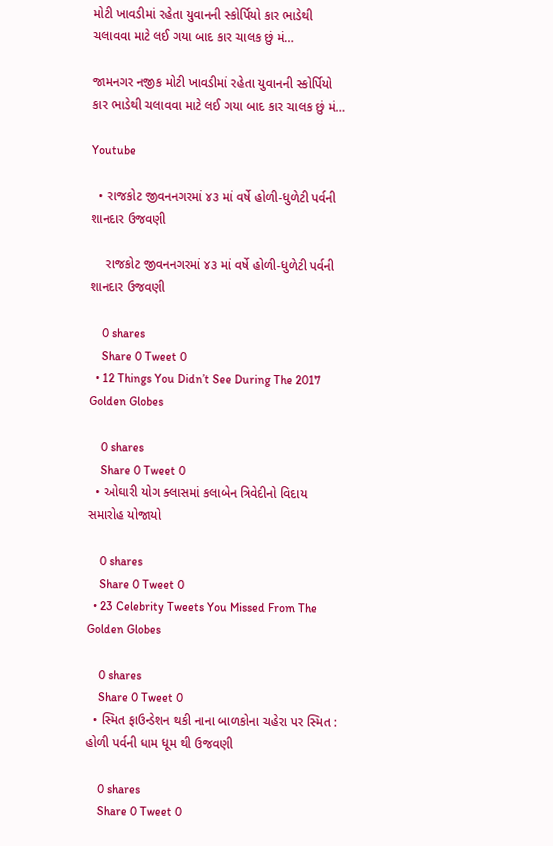મોટી ખાવડીમાં રહેતા યુવાનની સ્કોર્પિયો કાર ભાડેથી ચલાવવા માટે લઈ ગયા બાદ કાર ચાલક છું મં…

જામનગર નજીક મોટી ખાવડીમાં રહેતા યુવાનની સ્કોર્પિયો કાર ભાડેથી ચલાવવા માટે લઈ ગયા બાદ કાર ચાલક છું મં…

Youtube

  • રાજકોટ જીવનનગરમાં ૪૩ માં વર્ષે હોળી-ધુળેટી પર્વની શાનદાર ઉજવણી

    રાજકોટ જીવનનગરમાં ૪૩ માં વર્ષે હોળી-ધુળેટી પર્વની શાનદાર ઉજવણી

    0 shares
    Share 0 Tweet 0
  • 12 Things You Didn’t See During The 2017 Golden Globes

    0 shares
    Share 0 Tweet 0
  • ઓઘારી યોગ ક્લાસમાં કલાબેન ત્રિવેદીનો વિદાય સમારોહ યોજાયો

    0 shares
    Share 0 Tweet 0
  • 23 Celebrity Tweets You Missed From The Golden Globes

    0 shares
    Share 0 Tweet 0
  • સ્મિત ફાઉન્ડેશન થકી નાના બાળકોના ચહેરા પર સ્મિત : હોળી પર્વની ધામ ધૂમ થી ઉજવણી

    0 shares
    Share 0 Tweet 0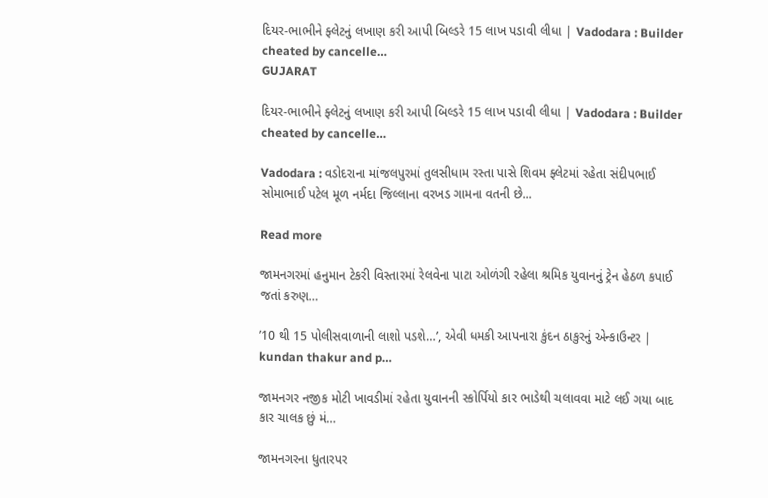દિયર-ભાભીને ફ્લેટનું લખાણ કરી આપી બિલ્ડરે 15 લાખ પડાવી લીધા | Vadodara : Builder cheated by cancelle…
GUJARAT

દિયર-ભાભીને ફ્લેટનું લખાણ કરી આપી બિલ્ડરે 15 લાખ પડાવી લીધા | Vadodara : Builder cheated by cancelle…

Vadodara : વડોદરાના માંજલપુરમાં તુલસીધામ રસ્તા પાસે શિવમ ફ્લેટમાં રહેતા સંદીપભાઈ સોમાભાઈ પટેલ મૂળ નર્મદા જિલ્લાના વરખડ ગામના વતની છે...

Read more

જામનગરમાં હનુમાન ટેકરી વિસ્તારમાં રેલવેના પાટા ઓળંગી રહેલા શ્રમિક યુવાનનું ટ્રેન હેઠળ કપાઈ જતાં કરુણ…

’10 થી 15 પોલીસવાળાની લાશો પડશે…’, એવી ધમકી આપનારા કુંદન ઠાકુરનું એન્કાઉન્ટર | kundan thakur and p…

જામનગર નજીક મોટી ખાવડીમાં રહેતા યુવાનની સ્કોર્પિયો કાર ભાડેથી ચલાવવા માટે લઈ ગયા બાદ કાર ચાલક છું મં…

જામનગરના ધુતારપર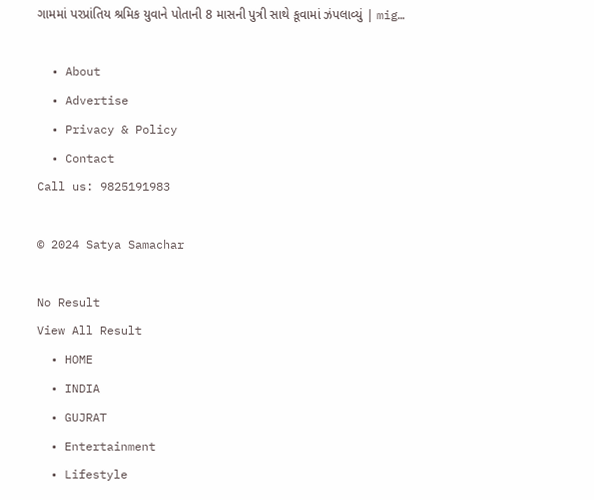ગામમાં પરપ્રાંતિય શ્રમિક યુવાને પોતાની 8 માસની પુત્રી સાથે કૂવામાં ઝંપલાવ્યું | mig…

  • About
  • Advertise
  • Privacy & Policy
  • Contact
Call us: 9825191983

© 2024 Satya Samachar

No Result
View All Result
  • HOME
  • INDIA
  • GUJRAT
  • Entertainment
  • Lifestyle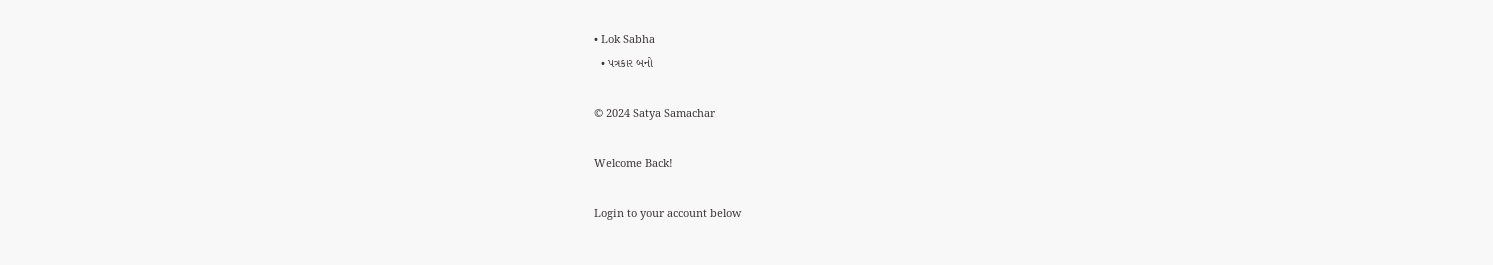• Lok Sabha
  • પત્રકાર બનો

© 2024 Satya Samachar

Welcome Back!

Login to your account below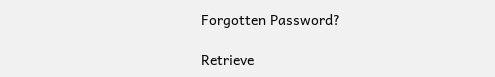Forgotten Password?

Retrieve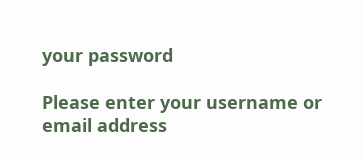your password

Please enter your username or email address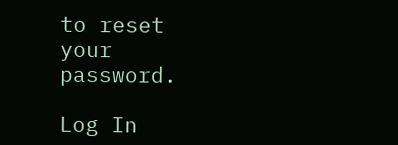to reset your password.

Log In